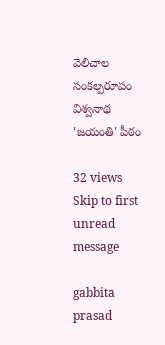వెలిచాల సంకల్పరూపం విశ్వనాథ 'జయంతి' పీఠం

32 views
Skip to first unread message

gabbita prasad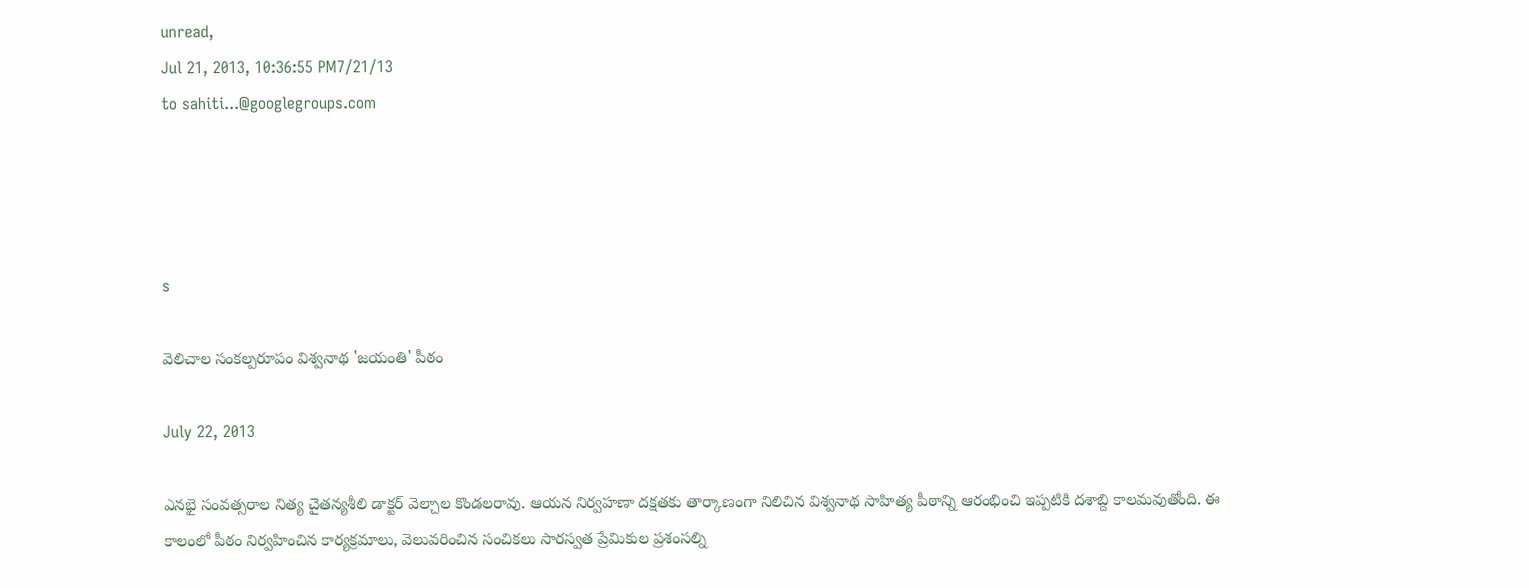unread,
Jul 21, 2013, 10:36:55 PM7/21/13
to sahiti...@googlegroups.com




s

వెలిచాల సంకల్పరూపం విశ్వనాథ 'జయంతి' పీఠం

July 22, 2013

ఎనభై సంవత్సరాల నిత్య చైతన్యశీలి డాక్టర్ వెల్చాల కొండలరావు. ఆయన నిర్వహణా దక్షతకు తార్కాణంగా నిలిచిన విశ్వనాథ సాహిత్య పీఠాన్ని ఆరంభించి ఇప్పటికి దశాబ్ది కాలమవుతోంది. ఈ కాలంలో పీఠం నిర్వహించిన కార్యక్రమాలు, వెలువరించిన సంచికలు సారస్వత ప్రేమికుల ప్రశంసల్ని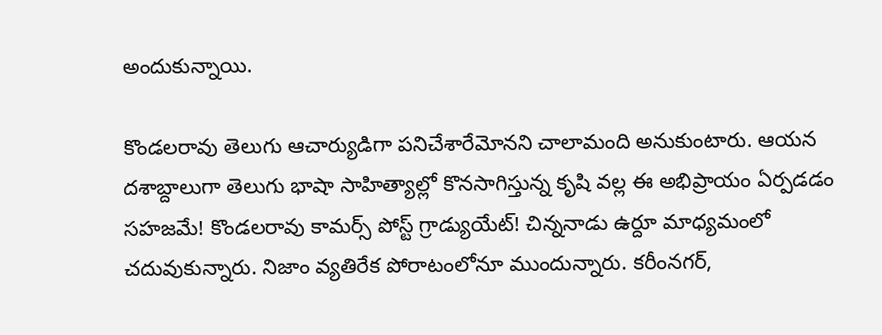అందుకున్నాయి.

కొండలరావు తెలుగు ఆచార్యుడిగా పనిచేశారేమోనని చాలామంది అనుకుంటారు. ఆయన దశాబ్దాలుగా తెలుగు భాషా సాహిత్యాల్లో కొనసాగిస్తున్న కృషి వల్ల ఈ అభిప్రాయం ఏర్పడడం సహజమే! కొండలరావు కామర్స్ పోస్ట్ గ్రాడ్యుయేట్! చిన్ననాడు ఉర్దూ మాధ్యమంలో చదువుకున్నారు. నిజాం వ్యతిరేక పోరాటంలోనూ ముందున్నారు. కరీంనగర్,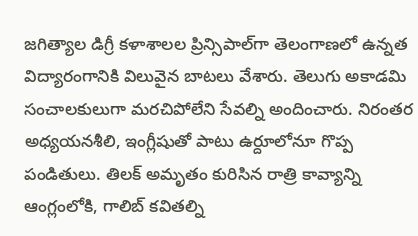జగిత్యాల డిగ్రీ కళాశాలల ప్రిన్సిపాల్‌గా తెలంగాణలో ఉన్నత విద్యారంగానికి విలువైన బాటలు వేశారు. తెలుగు అకాడమి సంచాలకులుగా మరచిపోలేని సేవల్ని అందించారు. నిరంతర అధ్యయనశీలి, ఇంగ్లీషుతో పాటు ఉర్దూలోనూ గొప్ప పండితులు. తిలక్ అమృతం కురిసిన రాత్రి కావ్యాన్ని ఆంగ్లంలోకి, గాలిబ్ కవితల్ని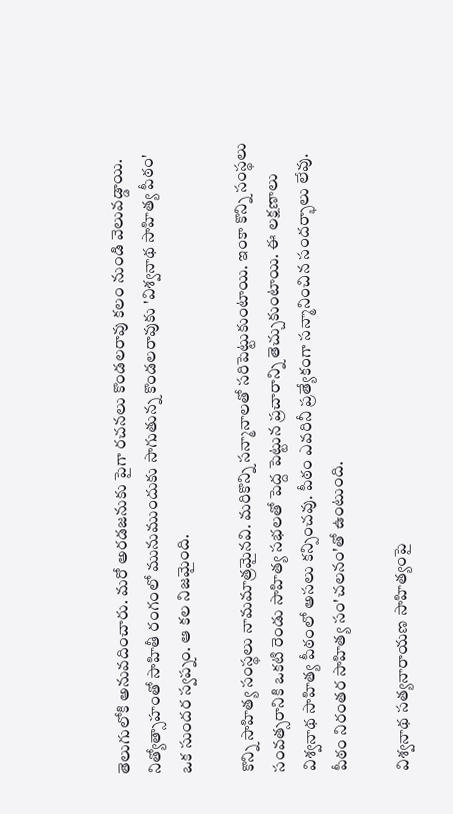తెలుగులోకి అనువదించారు. మరో అరడజనుకు పైగా రచనలు కొండలరావు కలం నుండి వెలువడ్డాయి. నిత్యోత్సాహంతో సాహితీ రంగంలో మునుముందుకు సాగుతున్న కొండలరావుకు 'విశ్వనాథ సాహిత్య పీఠం' ఒక సుందర స్వప్నం. ఆ కల నిజమైంది.

కొన్ని సాహిత్య సంస్థలు నామమాత్రమైనవి. మరికొన్ని సన్మానాలతో సరిపెట్టుకుంటాయి. ఇంకా కొన్ని సంస్థలు సంవత్సరానికి ఒకటి రెండు సాహిత్య సభలతో పెద్ద పెట్టున ప్రచారాన్ని తెచ్చుకుంటాయి. ఈ లక్షణాలు విశ్వనాథ సాహిత్య పీఠంలో అసలు కన్పించవు. పీఠం ఎవరినీ ప్రత్యేకంగా సన్మానించిన సందర్భాలు లేవు. పీఠం నిరంతర సాహిత్య సం'చలనం'తో ఉంటుంది.

విశ్వనాథ సత్యనారాయణ సాహిత్యంపై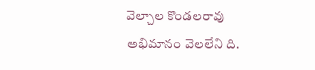వెల్చాల కొండలరావు అభిమానం వెలలేని ది.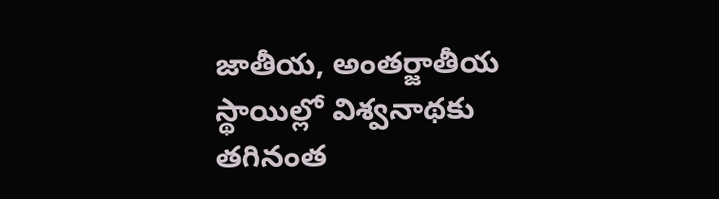జాతీయ, అంతర్జాతీయ స్థాయిల్లో విశ్వనాథకు తగినంత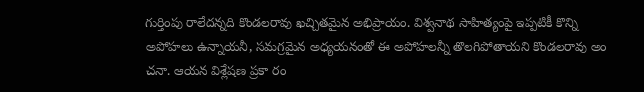గుర్తింపు రాలేదన్నది కొండలరావు ఖచ్చితమైన అభిప్రాయం. విశ్వనాథ సాహిత్యంపై ఇప్పటికీ కొన్ని అపోహలు ఉన్నాయనీ, సమగ్రమైన అధ్యయనంతో ఈ అపోహలన్నీ తొలగిపోతాయని కొండలరావు అం చనా. ఆయన విశ్లేషణ ప్రకా రం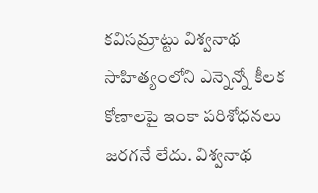కవిసమ్రాట్టు విశ్వనాథ సాహిత్యంలోని ఎన్నెన్నో కీలక కోణాలపై ఇంకా పరిశోధనలు జరగనే లేదు. విశ్వనాథ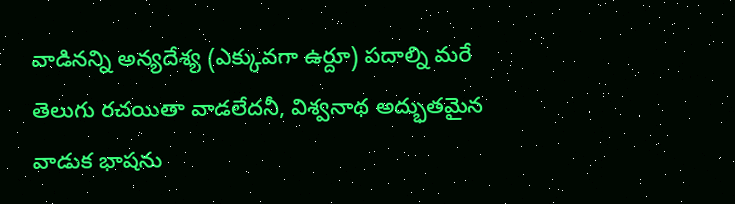వాడినన్ని అన్యదేశ్య (ఎక్కువగా ఉర్దూ) పదాల్ని మరే తెలుగు రచయితా వాడలేదనీ, విశ్వనాథ అద్భుతమైన వాడుక భాషను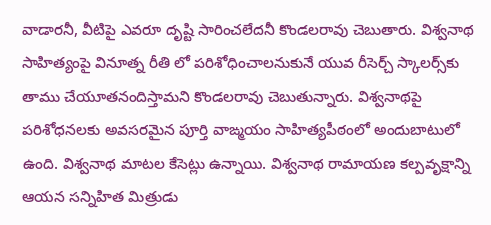వాడారనీ, వీటిపై ఎవరూ దృష్టి సారించలేదనీ కొండలరావు చెబుతారు. విశ్వనాథ సాహిత్యంపై వినూత్న రీతి లో పరిశోధించాలనుకునే యువ రీసెర్చ్ స్కాలర్స్‌కు తాము చేయూతనందిస్తామని కొండలరావు చెబుతున్నారు. విశ్వనాథపై పరిశోధనలకు అవసరమైన పూర్తి వాఙ్మయం సాహిత్యపీఠంలో అందుబాటులో ఉంది. విశ్వనాథ మాటల కేసెట్లు ఉన్నాయి. విశ్వనాథ రామాయణ కల్పవృక్షాన్ని ఆయన సన్నిహిత మిత్రుడు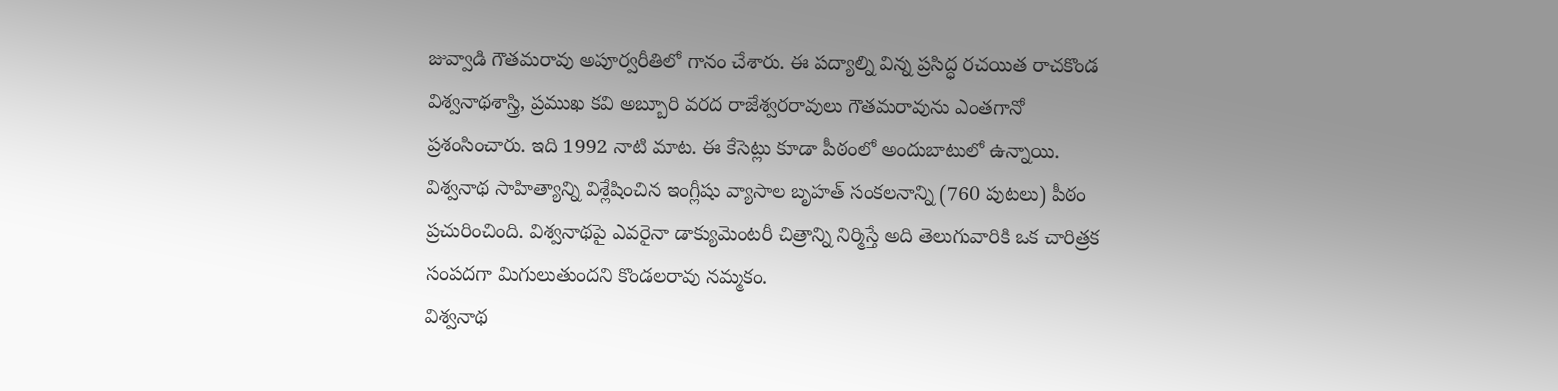జువ్వాడి గౌతమరావు అపూర్వరీతిలో గానం చేశారు. ఈ పద్యాల్ని విన్న ప్రసిద్ధ రచయిత రాచకొండ విశ్వనాథశాస్త్రి, ప్రముఖ కవి అబ్బూరి వరద రాజేశ్వరరావులు గౌతమరావును ఎంతగానో ప్రశంసించారు. ఇది 1992 నాటి మాట. ఈ కేసెట్లు కూడా పీఠంలో అందుబాటులో ఉన్నాయి. విశ్వనాథ సాహిత్యాన్ని విశ్లేషించిన ఇంగ్లీషు వ్యాసాల బృహత్ సంకలనాన్ని (760 పుటలు) పీఠం ప్రచురించింది. విశ్వనాథపై ఎవరైనా డాక్యుమెంటరీ చిత్రాన్ని నిర్మిస్తే అది తెలుగువారికి ఒక చారిత్రక సంపదగా మిగులుతుందని కొండలరావు నమ్మకం.
విశ్వనాథ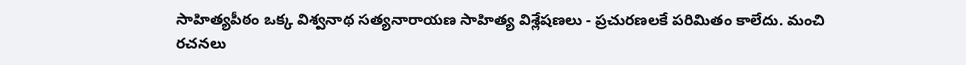సాహిత్యపీఠం ఒక్క విశ్వనాథ సత్యనారాయణ సాహిత్య విశ్లేషణలు - ప్రచురణలకే పరిమితం కాలేదు. మంచి రచనలు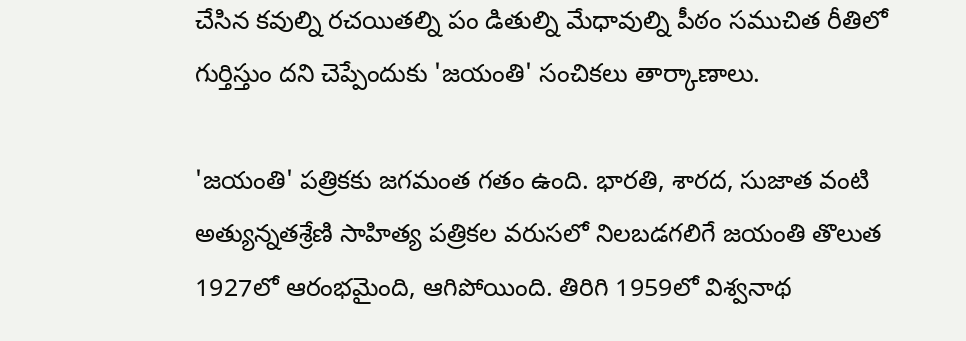చేసిన కవుల్ని రచయితల్ని పం డితుల్ని మేధావుల్ని పీఠం సముచిత రీతిలో గుర్తిస్తుం దని చెప్పేందుకు 'జయంతి' సంచికలు తార్కాణాలు.

'జయంతి' పత్రికకు జగమంత గతం ఉంది. భారతి, శారద, సుజాత వంటి అత్యున్నతశ్రేణి సాహిత్య పత్రికల వరుసలో నిలబడగలిగే జయంతి తొలుత 1927లో ఆరంభమైంది, ఆగిపోయింది. తిరిగి 1959లో విశ్వనాథ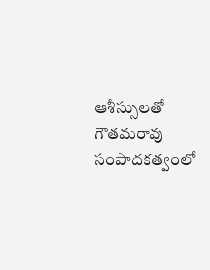ఆశీస్సులతో గౌతమరావు సంపాదకత్వంలో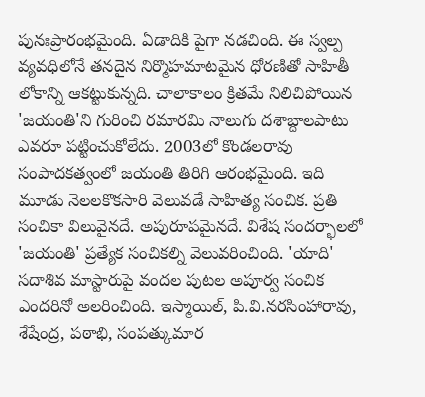పునఃప్రారంభమైంది. ఏడాదికి పైగా నడచింది. ఈ స్వల్ప వ్యవధిలోనే తనదైన నిర్మొహమాటమైన ధోరణితో సాహితీ లోకాన్ని ఆకట్టుకున్నది. చాలాకాలం క్రితమే నిలిచిపోయిన 'జయంతి'ని గురించి రమారమి నాలుగు దశాబ్దాలపాటు ఎవరూ పట్టించుకోలేదు. 2003లో కొండలరావు సంపాదకత్వంలో జయంతి తిరిగి ఆరంభమైంది. ఇది మూడు నెలలకొకసారి వెలువడే సాహిత్య సంచిక. ప్రతి సంచికా విలువైనదే. అపురూపమైనదే. విశేష సందర్భాలలో 'జయంతి' ప్రత్యేక సంచికల్ని వెలువరించింది. 'యాది' సదాశివ మాస్టారుపై వందల పుటల అపూర్వ సంచిక ఎందరినో అలరించింది. ఇస్మాయిల్, పి.వి.నరసింహారావు, శేషేంద్ర, పఠాభి, సంపత్కుమార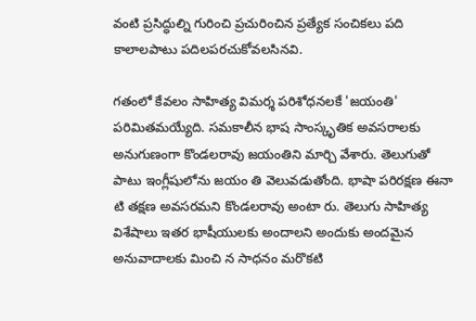వంటి ప్రసిద్ధుల్ని గురించి ప్రచురించిన ప్రత్యేక సంచికలు పది కాలాలపాటు పదిలపరచుకోవలసినవి.

గతంలో కేవలం సాహిత్య విమర్శ పరిశోధనలకే 'జయంతి' పరిమితమయ్యేది. సమకాలీన భాష సాంస్కృతిక అవసరాలకు అనుగుణంగా కొండలరావు జయంతిని మార్చి వేశారు. తెలుగుతో పాటు ఇంగ్లీషులోను జయం తి వెలువడుతోంది. భాషా పరిరక్షణ ఈనా టి తక్షణ అవసరమని కొండలరావు అంటా రు. తెలుగు సాహిత్య విశేషాలు ఇతర భాషీయులకు అందాలని అందుకు అందమైన అనువాదాలకు మించి న సాధనం మరొకటి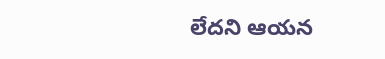లేదని ఆయన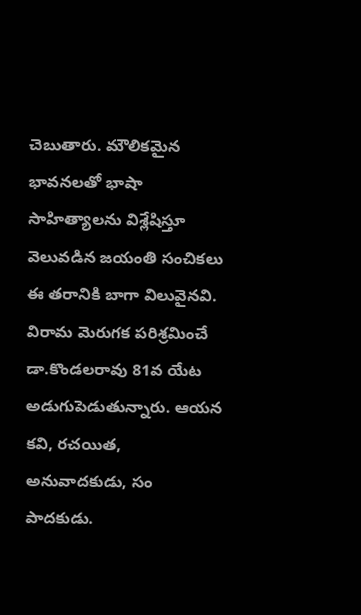చెబుతారు. మౌలికమైన భావనలతో భాషా సాహిత్యాలను విశ్లేషిస్తూ వెలువడిన జయంతి సంచికలు ఈ తరానికి బాగా విలువైనవి.
విరామ మెరుగక పరిశ్రమించే డా.కొండలరావు 81వ యేట అడుగుపెడుతున్నారు. ఆయన కవి, రచయిత, అనువాదకుడు, సం పాదకుడు.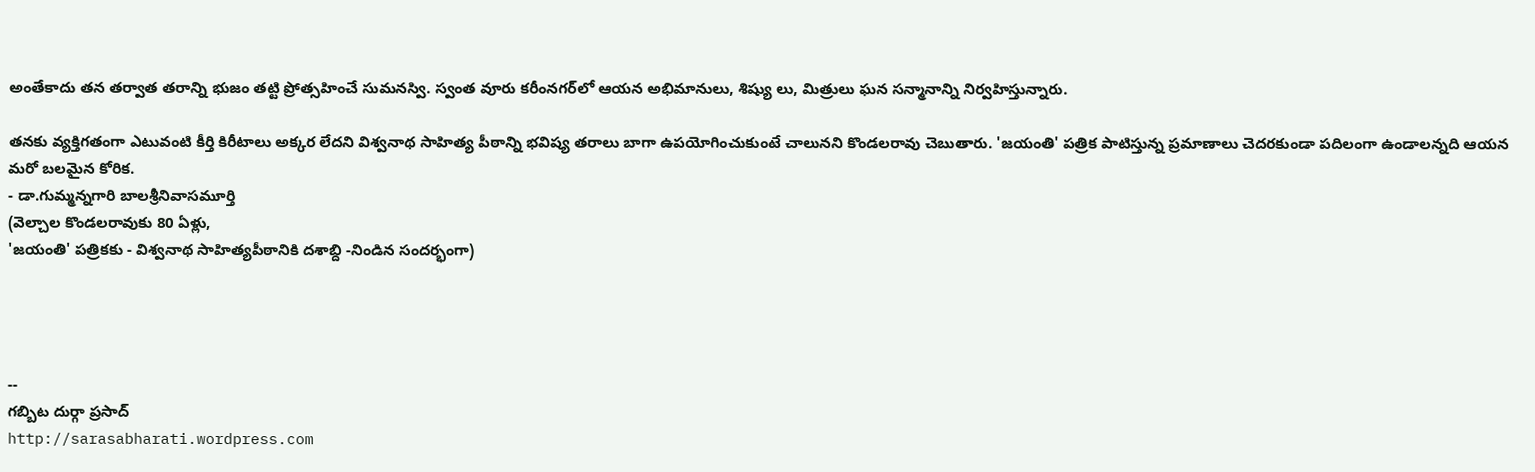అంతేకాదు తన తర్వాత తరాన్ని భుజం తట్టి ప్రోత్సహించే సుమనస్వి. స్వంత వూరు కరీంనగర్‌లో ఆయన అభిమానులు, శిష్యు లు, మిత్రులు ఘన సన్మానాన్ని నిర్వహిస్తున్నారు.

తనకు వ్యక్తిగతంగా ఎటువంటి కీర్తి కిరీటాలు అక్కర లేదని విశ్వనాథ సాహిత్య పీఠాన్ని భవిష్య తరాలు బాగా ఉపయోగించుకుంటే చాలునని కొండలరావు చెబుతారు. 'జయంతి' పత్రిక పాటిస్తున్న ప్రమాణాలు చెదరకుండా పదిలంగా ఉండాలన్నది ఆయన మరో బలమైన కోరిక.
- డా.గుమ్మన్నగారి బాలశ్రీనివాసమూర్తి
(వెల్చాల కొండలరావుకు 80 ఏళ్లు,
'జయంతి' పత్రికకు - విశ్వనాథ సాహిత్యపీఠానికి దశాబ్ది -నిండిన సందర్భంగా)




--
గబ్బిట దుర్గా ప్రసాద్
http://sarasabharati.wordpress.com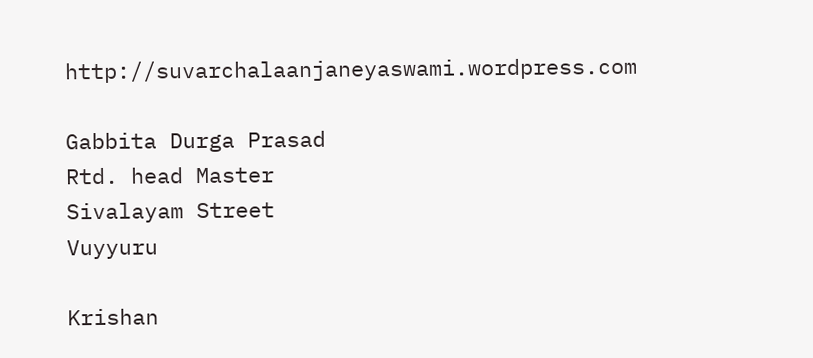http://suvarchalaanjaneyaswami.wordpress.com

Gabbita Durga Prasad
Rtd. head Master
Sivalayam Street
Vuyyuru

Krishan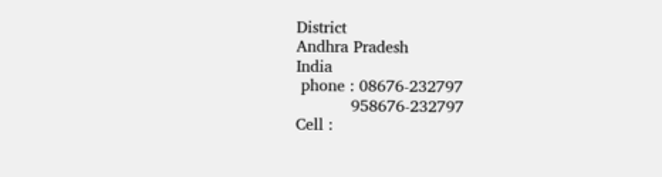District
Andhra Pradesh
India
 phone : 08676-232797
           958676-232797
Cell :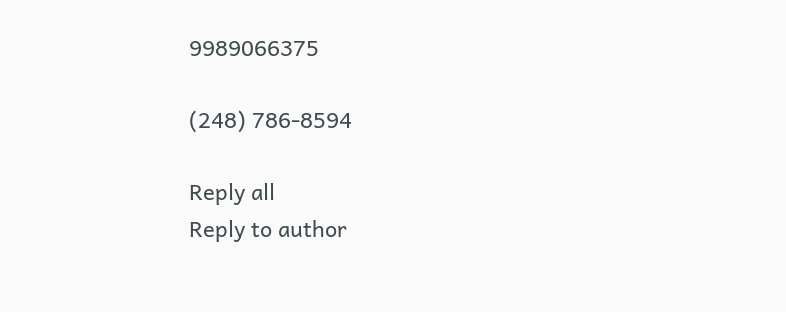9989066375

(248) 786-8594

Reply all
Reply to author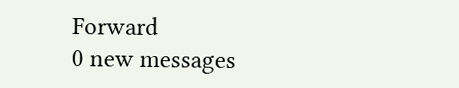Forward
0 new messages